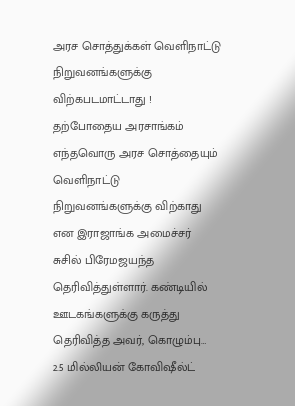அரச சொத்துக்கள் வெளிநாட்டு நிறுவனங்களுக்கு விற்கபடமாட்டாது !
தற்போதைய அரசாங்கம் எந்தவொரு அரச சொத்தையும் வெளிநாட்டு நிறுவனங்களுக்கு விற்காது என இராஜாங்க அமைச்சர் சுசில் பிரேமஜயந்த தெரிவித்துள்ளார். கண்டியில் ஊடகங்களுக்கு கருத்து தெரிவித்த அவர், கொழும்பு…
2.5 மில்லியன் கோவிஷீல்ட்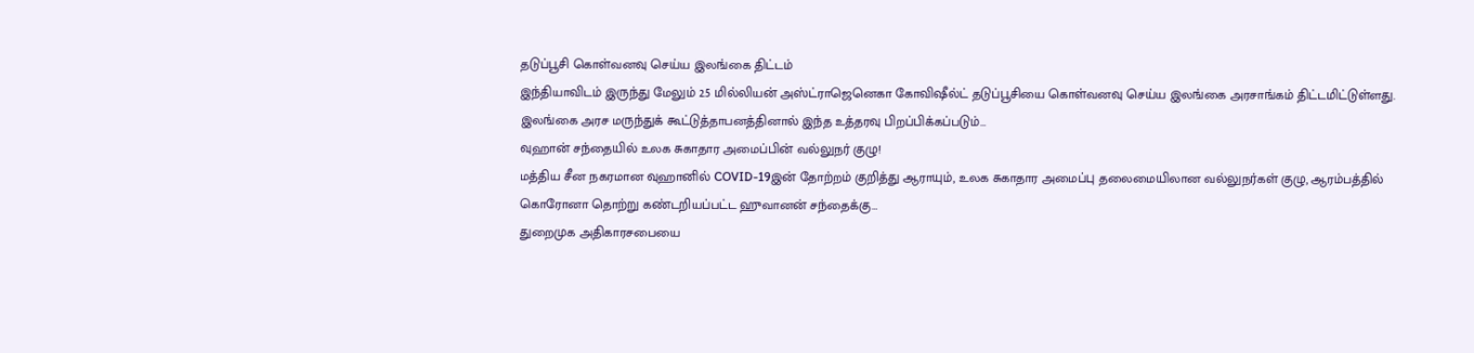தடுப்பூசி கொள்வனவு செய்ய இலங்கை திட்டம்
இந்தியாவிடம் இருந்து மேலும் 2.5 மில்லியன் அஸ்ட்ராஜெனெகா கோவிஷீல்ட் தடுப்பூசியை கொள்வனவு செய்ய இலங்கை அரசாங்கம் திட்டமிட்டுள்ளது. இலங்கை அரச மருந்துக் கூட்டுத்தாபனத்தினால் இந்த உத்தரவு பிறப்பிக்கப்படும்…
வுஹான் சந்தையில் உலக சுகாதார அமைப்பின் வல்லுநர் குழு!
மத்திய சீன நகரமான வுஹானில் COVID-19இன் தோற்றம் குறித்து ஆராயும், உலக சுகாதார அமைப்பு தலைமையிலான வல்லுநர்கள் குழு, ஆரம்பத்தில் கொரோனா தொற்று கண்டறியப்பட்ட ஹுவானன் சந்தைக்கு…
துறைமுக அதிகாரசபையை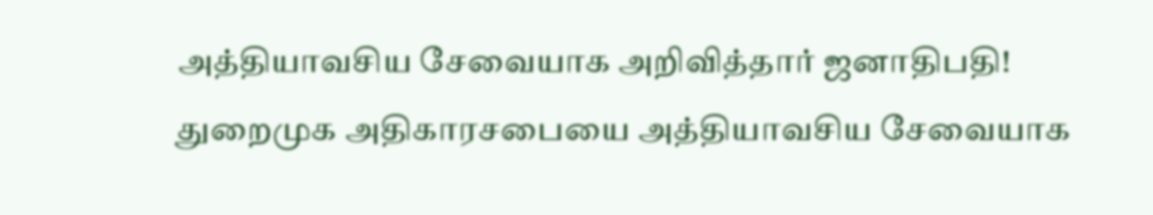அத்தியாவசிய சேவையாக அறிவித்தார் ஜனாதிபதி!
துறைமுக அதிகாரசபையை அத்தியாவசிய சேவையாக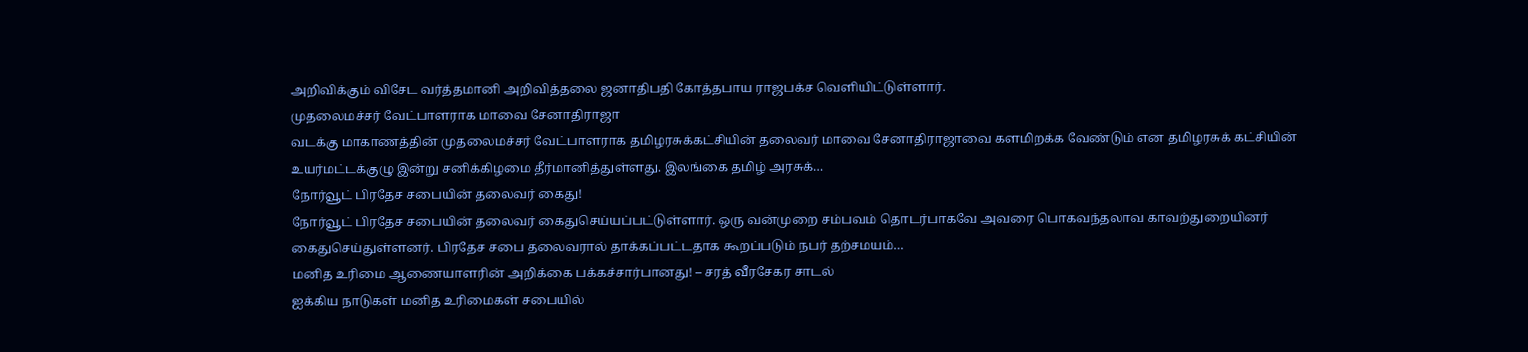அறிவிக்கும் விசேட வர்த்தமானி அறிவித்தலை ஜனாதிபதி கோத்தபாய ராஜபக்ச வெளியிட்டுள்ளார்.
முதலைமச்சர் வேட்பாளராக மாவை சேனாதிராஜா
வடக்கு மாகாணத்தின் முதலைமச்சர் வேட்பாளராக தமிழரசுக்கட்சியின் தலைவர் மாவை சேனாதிராஜாவை களமிறக்க வேண்டும் என தமிழரசுக் கட்சியின் உயர்மட்டக்குழு இன்று சனிக்கிழமை தீர்மானித்துள்ளது. இலங்கை தமிழ் அரசுக்…
நோர்வூட் பிரதேச சபையின் தலைவர் கைது!
நோர்வூட் பிரதேச சபையின் தலைவர் கைதுசெய்யப்பட்டுள்ளார். ஒரு வன்முறை சம்பவம் தொடர்பாகவே அவரை பொகவந்தலாவ காவற்துறையினர் கைதுசெய்துள்ளனர். பிரதேச சபை தலைவரால் தாக்கப்பட்டதாக கூறப்படும் நபர் தற்சமயம்…
மனித உரிமை ஆணையாளரின் அறிக்கை பக்கச்சார்பானது! – சரத் வீரசேகர சாடல்
ஐக்கிய நாடுகள் மனித உரிமைகள் சபையில்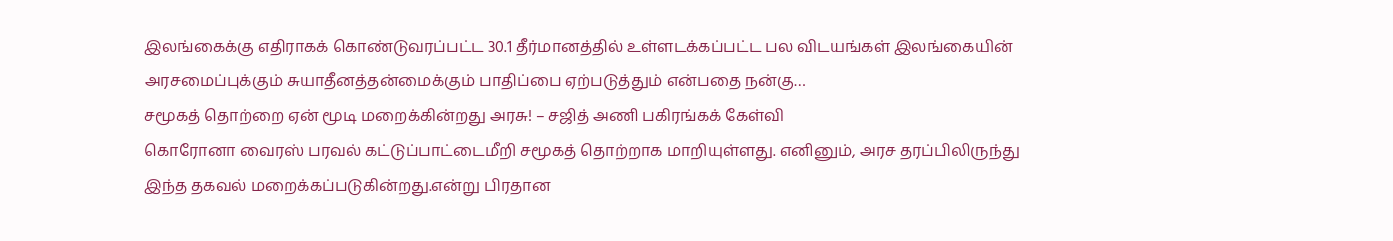இலங்கைக்கு எதிராகக் கொண்டுவரப்பட்ட 30.1 தீர்மானத்தில் உள்ளடக்கப்பட்ட பல விடயங்கள் இலங்கையின் அரசமைப்புக்கும் சுயாதீனத்தன்மைக்கும் பாதிப்பை ஏற்படுத்தும் என்பதை நன்கு…
சமூகத் தொற்றை ஏன் மூடி மறைக்கின்றது அரசு! – சஜித் அணி பகிரங்கக் கேள்வி
கொரோனா வைரஸ் பரவல் கட்டுப்பாட்டைமீறி சமூகத் தொற்றாக மாறியுள்ளது. எனினும், அரச தரப்பிலிருந்து இந்த தகவல் மறைக்கப்படுகின்றது.என்று பிரதான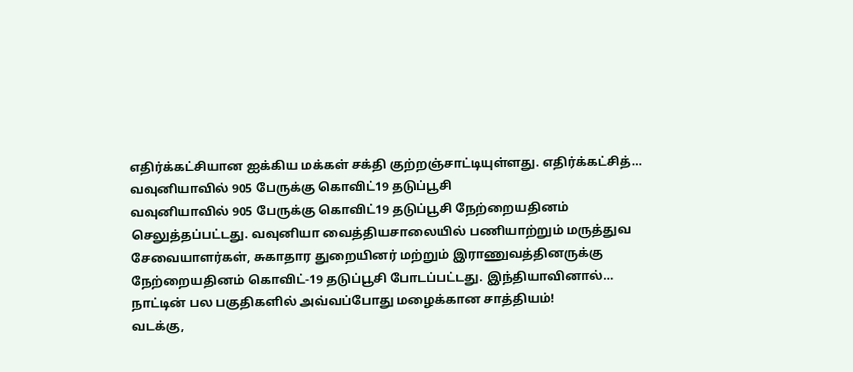எதிர்க்கட்சியான ஐக்கிய மக்கள் சக்தி குற்றஞ்சாட்டியுள்ளது. எதிர்க்கட்சித்…
வவுனியாவில் 905 பேருக்கு கொவிட்19 தடுப்பூசி
வவுனியாவில் 905 பேருக்கு கொவிட்19 தடுப்பூசி நேற்றையதினம் செலுத்தப்பட்டது. வவுனியா வைத்தியசாலையில் பணியாற்றும் மருத்துவ சேவையாளர்கள், சுகாதார துறையினர் மற்றும் இராணுவத்தினருக்கு நேற்றையதினம் கொவிட்-19 தடுப்பூசி போடப்பட்டது. இந்தியாவினால்…
நாட்டின் பல பகுதிகளில் அவ்வப்போது மழைக்கான சாத்தியம்!
வடக்கு,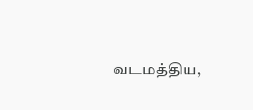வடமத்திய,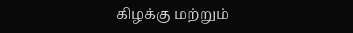கிழக்கு மற்றும்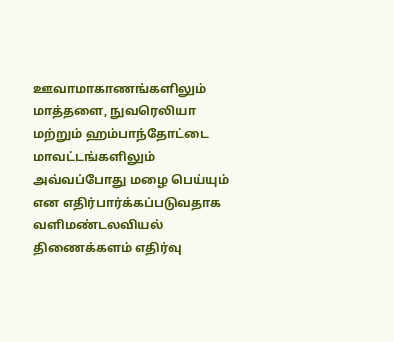ஊவாமாகாணங்களிலும் மாத்தளை, நுவரெலியா மற்றும் ஹம்பாந்தோட்டை மாவட்டங்களிலும் அவ்வப்போது மழை பெய்யும் என எதிர்பார்க்கப்படுவதாக வளிமண்டலவியல் திணைக்களம் எதிர்வு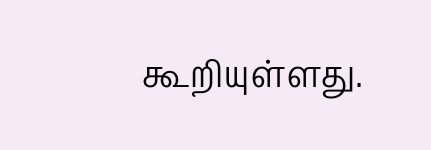கூறியுள்ளது.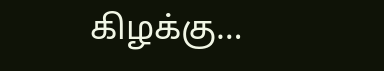கிழக்கு…